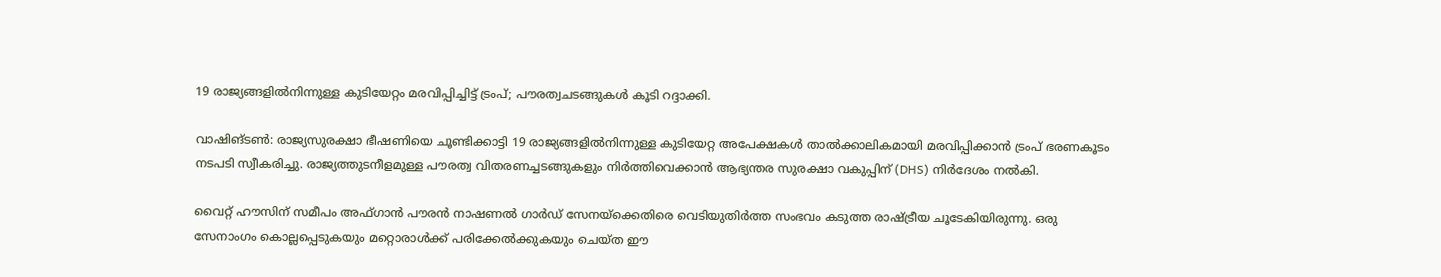19 രാജ്യങ്ങളില്‍നിന്നുള്ള കുടിയേറ്റം മരവിപ്പിച്ചിട്ട് ട്രംപ്; പൗരത്വചടങ്ങുകള്‍ കൂടി റദ്ദാക്കി.

വാഷിങ്ടണ്‍: രാജ്യസുരക്ഷാ ഭീഷണിയെ ചൂണ്ടിക്കാട്ടി 19 രാജ്യങ്ങളില്‍നിന്നുള്ള കുടിയേറ്റ അപേക്ഷകള്‍ താല്‍ക്കാലികമായി മരവിപ്പിക്കാന്‍ ട്രംപ് ഭരണകൂടം നടപടി സ്വീകരിച്ചു. രാജ്യത്തുടനീളമുള്ള പൗരത്വ വിതരണച്ചടങ്ങുകളും നിര്‍ത്തിവെക്കാന്‍ ആഭ്യന്തര സുരക്ഷാ വകുപ്പിന് (DHS) നിര്‍ദേശം നല്‍കി.

വൈറ്റ് ഹൗസിന് സമീപം അഫ്ഗാന്‍ പൗരന്‍ നാഷണല്‍ ഗാര്‍ഡ് സേനയ്‌ക്കെതിരെ വെടിയുതിര്‍ത്ത സംഭവം കടുത്ത രാഷ്ട്രീയ ചൂടേകിയിരുന്നു. ഒരു സേനാംഗം കൊല്ലപ്പെടുകയും മറ്റൊരാള്‍ക്ക് പരിക്കേല്‍ക്കുകയും ചെയ്ത ഈ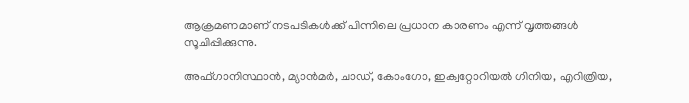ആക്രമണമാണ് നടപടികള്‍ക്ക് പിന്നിലെ പ്രധാന കാരണം എന്ന് വൃത്തങ്ങള്‍ സൂചിപ്പിക്കുന്നു.

അഫ്ഗാനിസ്ഥാന്‍, മ്യാന്‍മര്‍, ചാഡ്, കോംഗോ, ഇക്വറ്റോറിയല്‍ ഗിനിയ, എറിത്രിയ,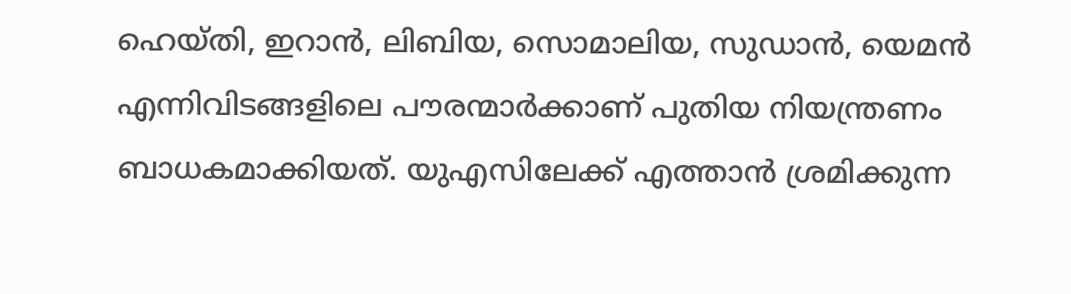ഹെയ്തി, ഇറാന്‍, ലിബിയ, സൊമാലിയ, സുഡാന്‍, യെമന്‍ എന്നിവിടങ്ങളിലെ പൗരന്മാര്‍ക്കാണ് പുതിയ നിയന്ത്രണം ബാധകമാക്കിയത്. യുഎസിലേക്ക് എത്താന്‍ ശ്രമിക്കുന്ന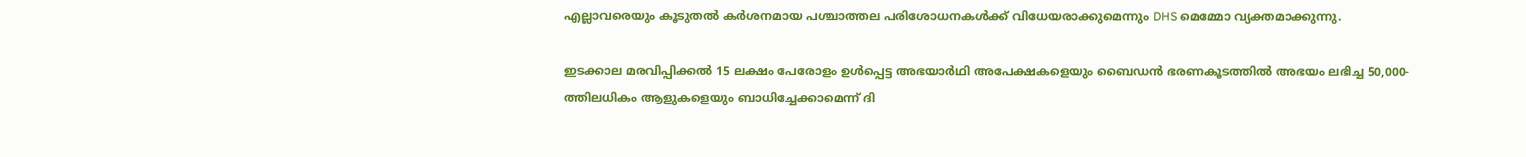എല്ലാവരെയും കൂടുതല്‍ കര്‍ശനമായ പശ്ചാത്തല പരിശോധനകള്‍ക്ക് വിധേയരാക്കുമെന്നും DHS മെമ്മോ വ്യക്തമാക്കുന്നു.

ഇടക്കാല മരവിപ്പിക്കല്‍ 15 ലക്ഷം പേരോളം ഉള്‍പ്പെട്ട അഭയാര്‍ഥി അപേക്ഷകളെയും ബൈഡന്‍ ഭരണകൂടത്തില്‍ അഭയം ലഭിച്ച 50,000-ത്തിലധികം ആളുകളെയും ബാധിച്ചേക്കാമെന്ന് ദി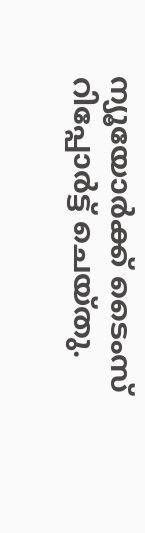ന്യൂയോര്‍ക്ക് ടൈംസ് റിപ്പോര്‍ട്ട് ചെയ്തു.